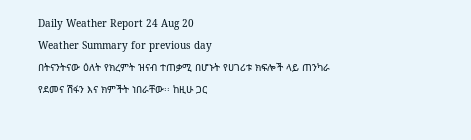Daily Weather Report 24 Aug 20
Weather Summary for previous day
በትናንትናው ዕለት የክረምት ዝናብ ተጠቃሚ በሆኑት የሀገሪቱ ክፍሎች ላይ ጠንካራ የደመና ሽፋን እና ክምችት ነበራቸው፡፡ ከዚሁ ጋር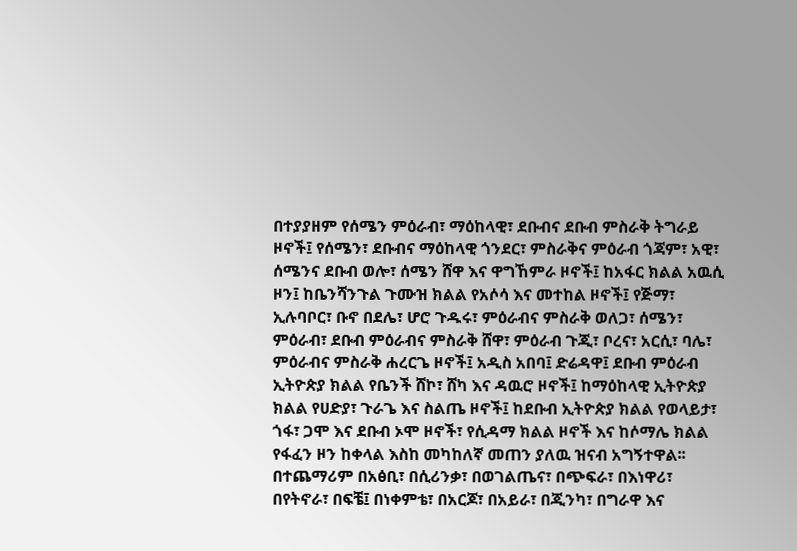በተያያዘም የሰሜን ምዕራብ፣ ማዕከላዊ፣ ደቡብና ደቡብ ምስራቅ ትግራይ ዞኖች፤ የሰሜን፣ ደቡብና ማዕከላዊ ጎንደር፣ ምስራቅና ምዕራብ ጎጃም፣ አዊ፣ ሰሜንና ደቡብ ወሎ፣ ሰሜን ሸዋ እና ዋግኸምራ ዞኖች፤ ከአፋር ክልል አዉሲ ዞን፤ ከቤንሻንጉል ጉሙዝ ክልል የአሶሳ እና መተከል ዞኖች፤ የጅማ፣ ኢሉባቦር፣ ቡኖ በደሌ፣ ሆሮ ጉዱሩ፣ ምዕራብና ምስራቅ ወለጋ፣ ሰሜን፣ ምዕራብ፣ ደቡብ ምዕራብና ምስራቅ ሸዋ፣ ምዕራብ ጉጂ፣ ቦረና፣ አርሲ፣ ባሌ፣ ምዕራብና ምስራቅ ሐረርጌ ዞኖች፤ አዲስ አበባ፤ ድሬዳዋ፤ ደቡብ ምዕራብ ኢትዮጵያ ክልል የቤንች ሸኮ፣ ሸካ እና ዳዉሮ ዞኖች፤ ከማዕከላዊ ኢትዮጵያ ክልል የሀድያ፣ ጉራጌ እና ስልጤ ዞኖች፤ ከደቡብ ኢትዮጵያ ክልል የወላይታ፣ ጎፋ፣ ጋሞ እና ደቡብ ኦሞ ዞኖች፣ የሲዳማ ክልል ዞኖች እና ከሶማሌ ክልል የፋፈን ዞን ከቀላል እስከ መካከለኛ መጠን ያለዉ ዝናብ አግኝተዋል፡፡ በተጨማሪም በአፅቢ፣ በሲሪንቃ፣ በወገልጤና፣ በጭፍራ፣ በእነዋሪ፣ በየትኖራ፣ በፍቼ፤ በነቀምቴ፣ በአርጆ፣ በአይራ፣ በጂንካ፣ በግራዋ እና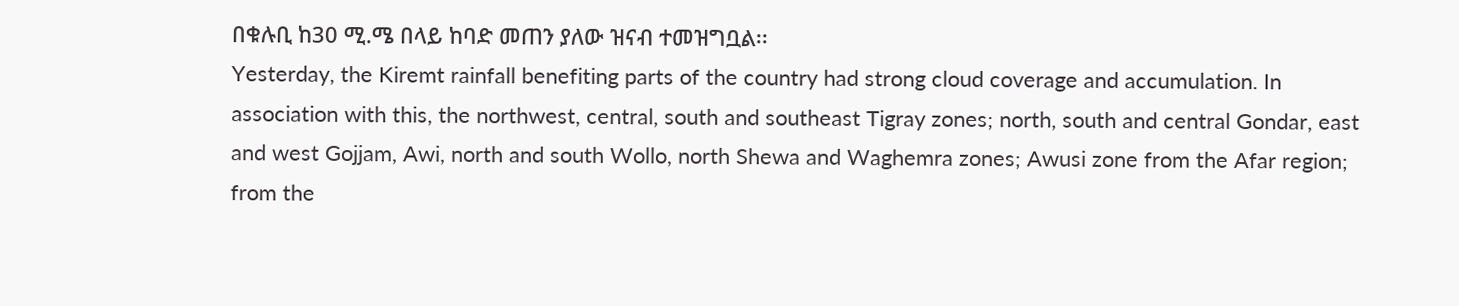በቁሉቢ ከ30 ሚ.ሜ በላይ ከባድ መጠን ያለው ዝናብ ተመዝግቧል፡፡
Yesterday, the Kiremt rainfall benefiting parts of the country had strong cloud coverage and accumulation. In association with this, the northwest, central, south and southeast Tigray zones; north, south and central Gondar, east and west Gojjam, Awi, north and south Wollo, north Shewa and Waghemra zones; Awusi zone from the Afar region; from the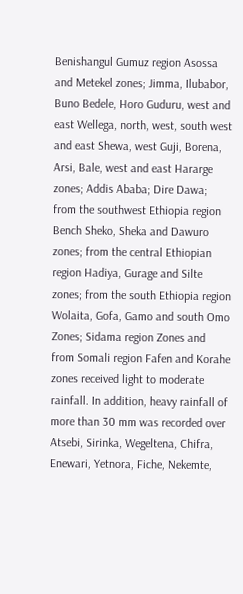Benishangul Gumuz region Asossa and Metekel zones; Jimma, Ilubabor, Buno Bedele, Horo Guduru, west and east Wellega, north, west, south west and east Shewa, west Guji, Borena, Arsi, Bale, west and east Hararge zones; Addis Ababa; Dire Dawa; from the southwest Ethiopia region Bench Sheko, Sheka and Dawuro zones; from the central Ethiopian region Hadiya, Gurage and Silte zones; from the south Ethiopia region Wolaita, Gofa, Gamo and south Omo Zones; Sidama region Zones and from Somali region Fafen and Korahe zones received light to moderate rainfall. In addition, heavy rainfall of more than 30 mm was recorded over Atsebi, Sirinka, Wegeltena, Chifra, Enewari, Yetnora, Fiche, Nekemte,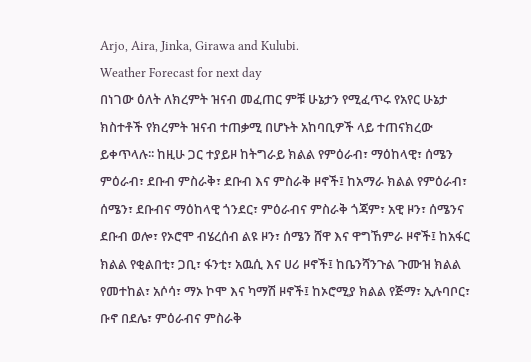Arjo, Aira, Jinka, Girawa and Kulubi.
Weather Forecast for next day
በነገው ዕለት ለክረምት ዝናብ መፈጠር ምቹ ሁኔታን የሚፈጥሩ የአየር ሁኔታ ክስተቶች የክረምት ዝናብ ተጠቃሚ በሆኑት አከባቢዎች ላይ ተጠናክረው ይቀጥላሉ፡፡ ከዚሁ ጋር ተያይዞ ከትግራይ ክልል የምዕራብ፣ ማዕከላዊ፣ ሰሜን ምዕራብ፣ ደቡብ ምስራቅ፣ ደቡብ እና ምስራቅ ዞኖች፤ ከአማራ ክልል የምዕራብ፣ ሰሜን፣ ደቡብና ማዕከላዊ ጎንደር፣ ምዕራብና ምስራቅ ጎጃም፣ አዊ ዞን፣ ሰሜንና ደቡብ ወሎ፣ የኦሮሞ ብሄረሰብ ልዩ ዞን፣ ሰሜን ሸዋ እና ዋግኸምራ ዞኖች፤ ከአፋር ክልል የቂልበቲ፣ ጋቢ፣ ፋንቲ፣ አዉሲ እና ሀሪ ዞኖች፤ ከቤንሻንጉል ጉሙዝ ክልል የመተከል፣ አሶሳ፣ ማኦ ኮሞ እና ካማሽ ዞኖች፤ ከኦሮሚያ ክልል የጅማ፣ ኢሉባቦር፣ ቡኖ በደሌ፣ ምዕራብና ምስራቅ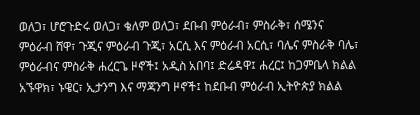ወለጋ፣ ሆሮጉድሩ ወለጋ፣ ቄለም ወለጋ፣ ደቡብ ምዕራብ፣ ምስራቅ፣ ሰሜንና ምዕራብ ሸዋ፣ ጉጂና ምዕራብ ጉጂ፣ አርሲ እና ምዕራብ አርሲ፣ ባሌና ምስራቅ ባሌ፣ ምዕራብና ምስራቅ ሐረርጌ ዞኖች፤ አዲስ አበባ፤ ድሬዳዋ፤ ሐረር፤ ከጋምቤላ ክልል አኙዋክ፣ ኑዌር፣ ኢታንግ እና ማጃንግ ዞኖች፤ ከደቡብ ምዕራብ ኢትዮጵያ ክልል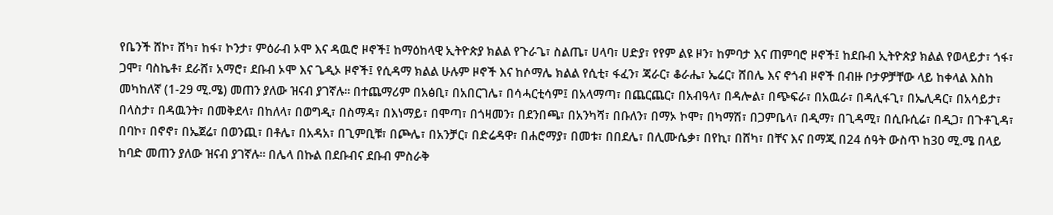የቤንች ሸኮ፣ ሸካ፣ ከፋ፣ ኮንታ፣ ምዕራብ ኦሞ እና ዳዉሮ ዞኖች፤ ከማዕከላዊ ኢትዮጵያ ክልል የጉራጌ፣ ስልጤ፣ ሀላባ፣ ሀድያ፣ የየም ልዩ ዞን፣ ከምባታ እና ጠምባሮ ዞኖች፤ ከደቡብ ኢትዮጵያ ክልል የወላይታ፣ ጎፋ፣ ጋሞ፣ ባስኬቶ፣ ደራሸ፣ አማሮ፣ ደቡብ ኦሞ እና ጌዲኦ ዞኖች፤ የሲዳማ ክልል ሁሉም ዞኖች እና ከሶማሌ ክልል የሲቲ፣ ፋፈን፣ ጃራር፣ ቆራሔ፣ ኤሬር፣ ሸበሌ እና ኖጎብ ዞኖች በብዙ ቦታዎቻቸው ላይ ከቀላል እስከ መካከለኛ (1-29 ሚ.ሜ) መጠን ያለው ዝናብ ያገኛሉ፡፡ በተጨማሪም በአፅቢ፣ በአበርገሌ፣ በሳሓርቲሳም፤ በአላማጣ፣ በጨርጨር፣ በአብዓላ፣ በዳሎል፣ በጭፍራ፣ በአዉራ፣ በዳሊፋጊ፣ በኤሊዳር፣ በአሳይታ፣ በላስታ፣ በዳዉንት፣ በመቅደላ፣ በከለላ፣ በወግዲ፣ በስማዳ፣ በእነማይ፣ በሞጣ፣ በጎዛመን፣ በደንበጫ፣ በአንካሻ፣ በቡለን፣ በማኦ ኮሞ፣ በካማሽ፣ በጋምቤላ፣ በዲማ፣ በጊዳሚ፣ በሲቡሲሬ፣ በዲጋ፣ በጉቶጊዳ፣ በባኮ፣ በኖኖ፣ በኤጀሬ፣ በወንጪ፣ በቶሌ፣ በአዳአ፣ በጊምቢቹ፣ በጮሌ፣ በአንቻር፣ በድሬዳዋ፣ በሐሮማያ፣ በመቱ፣ በበደሌ፣ በሊሙሴቃ፣ በየኪ፣ በሸካ፣ በቸና እና በማጂ በ24 ሰዓት ውስጥ ከ30 ሚ.ሜ በላይ ከባድ መጠን ያለው ዝናብ ያገኛሉ፡፡ በሌላ በኩል በደቡብና ደቡብ ምስራቅ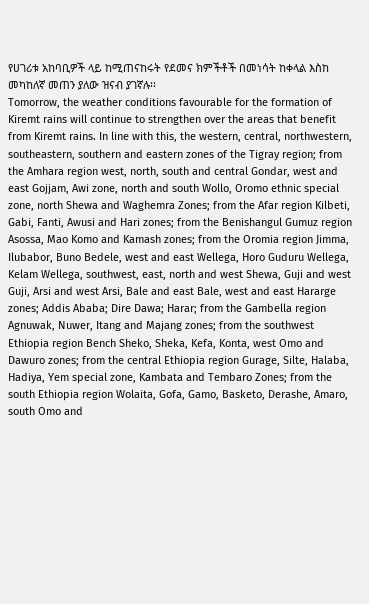የሀገሪቱ አከባቢዎች ላይ ከሚጠናከሩት የደመና ክምችቶች በመነሳት ከቀላል እስከ መካከለኛ መጠን ያለው ዝናብ ያገኛሉ፡፡
Tomorrow, the weather conditions favourable for the formation of Kiremt rains will continue to strengthen over the areas that benefit from Kiremt rains. In line with this, the western, central, northwestern, southeastern, southern and eastern zones of the Tigray region; from the Amhara region west, north, south and central Gondar, west and east Gojjam, Awi zone, north and south Wollo, Oromo ethnic special zone, north Shewa and Waghemra Zones; from the Afar region Kilbeti, Gabi, Fanti, Awusi and Hari zones; from the Benishangul Gumuz region Asossa, Mao Komo and Kamash zones; from the Oromia region Jimma, Ilubabor, Buno Bedele, west and east Wellega, Horo Guduru Wellega, Kelam Wellega, southwest, east, north and west Shewa, Guji and west Guji, Arsi and west Arsi, Bale and east Bale, west and east Hararge zones; Addis Ababa; Dire Dawa; Harar; from the Gambella region Agnuwak, Nuwer, Itang and Majang zones; from the southwest Ethiopia region Bench Sheko, Sheka, Kefa, Konta, west Omo and Dawuro zones; from the central Ethiopia region Gurage, Silte, Halaba, Hadiya, Yem special zone, Kambata and Tembaro Zones; from the south Ethiopia region Wolaita, Gofa, Gamo, Basketo, Derashe, Amaro, south Omo and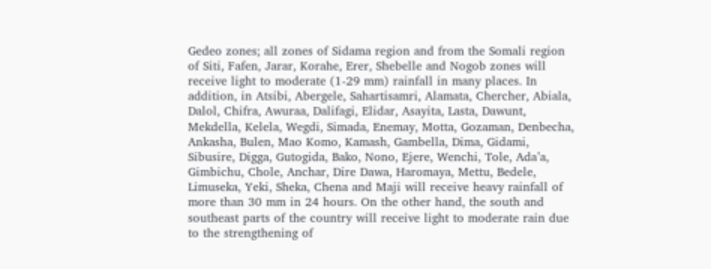Gedeo zones; all zones of Sidama region and from the Somali region of Siti, Fafen, Jarar, Korahe, Erer, Shebelle and Nogob zones will receive light to moderate (1-29 mm) rainfall in many places. In addition, in Atsibi, Abergele, Sahartisamri, Alamata, Chercher, Abiala, Dalol, Chifra, Awuraa, Dalifagi, Elidar, Asayita, Lasta, Dawunt, Mekdella, Kelela, Wegdi, Simada, Enemay, Motta, Gozaman, Denbecha, Ankasha, Bulen, Mao Komo, Kamash, Gambella, Dima, Gidami, Sibusire, Digga, Gutogida, Bako, Nono, Ejere, Wenchi, Tole, Ada’a, Gimbichu, Chole, Anchar, Dire Dawa, Haromaya, Mettu, Bedele, Limuseka, Yeki, Sheka, Chena and Maji will receive heavy rainfall of more than 30 mm in 24 hours. On the other hand, the south and southeast parts of the country will receive light to moderate rain due to the strengthening of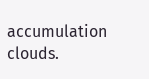accumulation clouds.